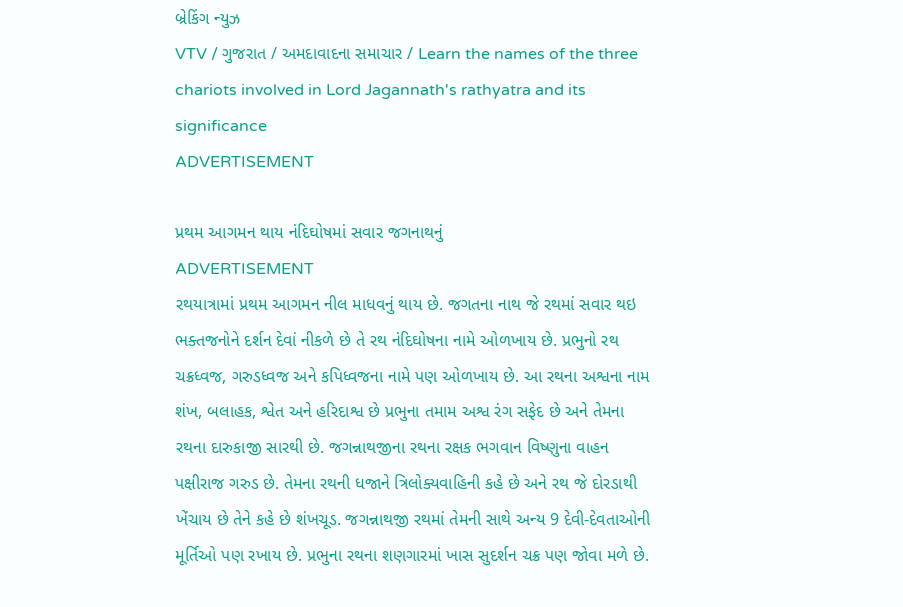બ્રેકિંગ ન્યુઝ
VTV / ગુજરાત / અમદાવાદના સમાચાર / Learn the names of the three chariots involved in Lord Jagannath's rathyatra and its significance
ADVERTISEMENT

પ્રથમ આગમન થાય નંદિઘોષમાં સવાર જગનાથનું
ADVERTISEMENT
રથયાત્રામાં પ્રથમ આગમન નીલ માધવનું થાય છે. જગતના નાથ જે રથમાં સવાર થઇ ભક્તજનોને દર્શન દેવાં નીકળે છે તે રથ નંદિઘોષના નામે ઓળખાય છે. પ્રભુનો રથ ચક્રધ્વજ, ગરુડધ્વજ અને કપિધ્વજના નામે પણ ઓળખાય છે. આ રથના અશ્વના નામ શંખ, બલાહક, શ્વેત અને હરિદાશ્વ છે પ્રભુના તમામ અશ્વ રંગ સફેદ છે અને તેમના રથના દારુકાજી સારથી છે. જગન્નાથજીના રથના રક્ષક ભગવાન વિષ્ણુના વાહન પક્ષીરાજ ગરુડ છે. તેમના રથની ધજાને ત્રિલોક્યવાહિની કહે છે અને રથ જે દોરડાથી ખેંચાય છે તેને કહે છે શંખચૂડ. જગન્નાથજી રથમાં તેમની સાથે અન્ય 9 દેવી-દેવતાઓની મૂર્તિઓ પણ રખાય છે. પ્રભુના રથના શણગારમાં ખાસ સુદર્શન ચક્ર પણ જોવા મળે છે.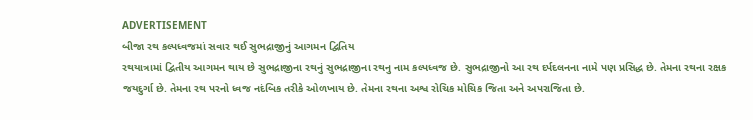ADVERTISEMENT
બીજા રથ કલ્પધ્વજમાં સવાર થઈ સુભદ્રાજીનું આગમન દ્વિતિય
રથયાત્રામાં દ્વિતીય આગમન થાય છે સુભદ્રાજીના રથનું સુભદ્રાજીના રથનુ નામ કલ્પધ્વજ છે. સુભદ્રાજીનો આ રથ દર્પદલનના નામે પણ પ્રસિદ્ધ છે. તેમના રથના રક્ષક જયદુર્ગા છે. તેમના રથ પરનો ધ્વજ નદંબિક તરીકે ઓળખાય છે. તેમના રથના અશ્વ રોચિક મોચિક જિતા અને અપરાજિતા છે.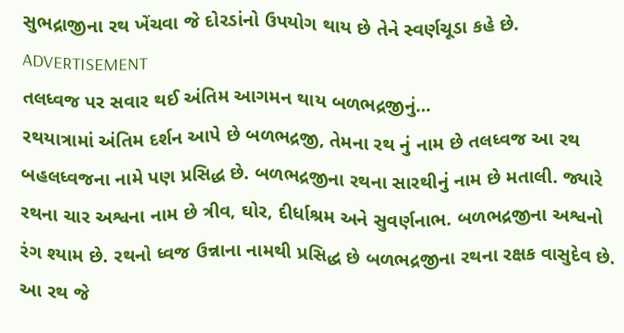સુભદ્રાજીના રથ ખેંચવા જે દોરડાંનો ઉપયોગ થાય છે તેને સ્વર્ણચૂડા કહે છે.
ADVERTISEMENT
તલધ્વજ પર સવાર થઈ અંતિમ આગમન થાય બળભદ્રજીનું...
રથયાત્રામાં અંતિમ દર્શન આપે છે બળભદ્રજી, તેમના રથ નું નામ છે તલધ્વજ આ રથ બહલધ્વજના નામે પણ પ્રસિદ્ધ છે. બળભદ્રજીના રથના સારથીનું નામ છે મતાલી. જ્યારે રથના ચાર અશ્વના નામ છે ત્રીવ, ઘોર, દીર્ધાશ્રમ અને સુવર્ણનાભ. બળભદ્રજીના અશ્વનો રંગ શ્યામ છે. રથનો ધ્વજ ઉન્નાના નામથી પ્રસિદ્ધ છે બળભદ્રજીના રથના રક્ષક વાસુદેવ છે. આ રથ જે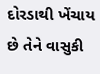દોરડાથી ખેંચાય છે તેને વાસુકી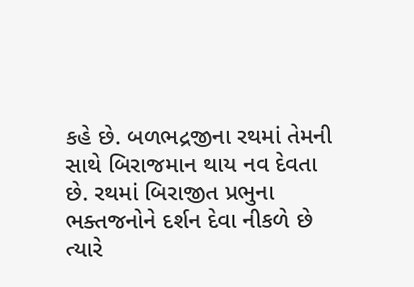કહે છે. બળભદ્રજીના રથમાં તેમની સાથે બિરાજમાન થાય નવ દેવતા છે. રથમાં બિરાજીત પ્રભુના ભક્તજનોને દર્શન દેવા નીકળે છે ત્યારે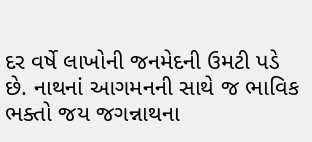દર વર્ષે લાખોની જનમેદની ઉમટી પડે છે. નાથનાં આગમનની સાથે જ ભાવિક ભક્તો જય જગન્નાથના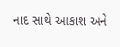નાદ સાથે આકાશ અને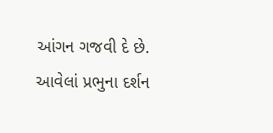આંગન ગજવી દે છે. આવેલાં પ્રભુના દર્શન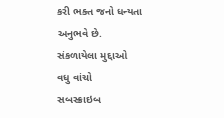કરી ભક્ત જનો ધન્યતા અનુભવે છે.
સંકળાયેલા મુદ્દાઓ
વધુ વાંચો
સબસ્ક્રાઇબ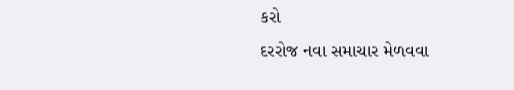કરો
દરરોજ નવા સમાચાર મેળવવા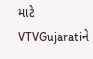માટે VTVGujaratiને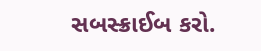સબસ્ક્રાઈબ કરો.